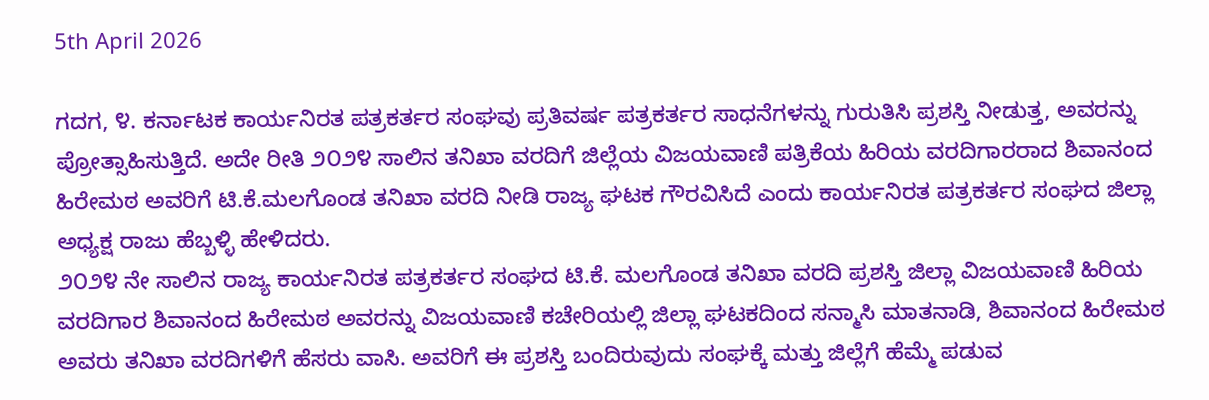5th April 2026

ಗದಗ, ೪. ಕರ್ನಾಟಕ ಕಾರ್ಯನಿರತ ಪತ್ರಕರ್ತರ ಸಂಘವು ಪ್ರತಿವರ್ಷ ಪತ್ರಕರ್ತರ ಸಾಧನೆಗಳನ್ನು ಗುರುತಿಸಿ ಪ್ರಶಸ್ತಿ ನೀಡುತ್ತ, ಅವರನ್ನು ಪ್ರೋತ್ಸಾಹಿಸುತ್ತಿದೆ. ಅದೇ ರೀತಿ ೨೦೨೪ ಸಾಲಿನ ತನಿಖಾ ವರದಿಗೆ ಜಿಲ್ಲೆಯ ವಿಜಯವಾಣಿ ಪತ್ರಿಕೆಯ ಹಿರಿಯ ವರದಿಗಾರರಾದ ಶಿವಾನಂದ ಹಿರೇಮಠ ಅವರಿಗೆ ಟಿ.ಕೆ.ಮಲಗೊಂಡ ತನಿಖಾ ವರದಿ ನೀಡಿ ರಾಜ್ಯ ಘಟಕ ಗೌರವಿಸಿದೆ ಎಂದು ಕಾರ್ಯನಿರತ ಪತ್ರಕರ್ತರ ಸಂಘದ ಜಿಲ್ಲಾ ಅಧ್ಯಕ್ಷ ರಾಜು ಹೆಬ್ಬಳ್ಳಿ ಹೇಳಿದರು.
೨೦೨೪ ನೇ ಸಾಲಿನ ರಾಜ್ಯ ಕಾರ್ಯನಿರತ ಪತ್ರಕರ್ತರ ಸಂಘದ ಟಿ.ಕೆ. ಮಲಗೊಂಡ ತನಿಖಾ ವರದಿ ಪ್ರಶಸ್ತಿ ಜಿಲ್ಲಾ ವಿಜಯವಾಣಿ ಹಿರಿಯ ವರದಿಗಾರ ಶಿವಾನಂದ ಹಿರೇಮಠ ಅವರನ್ನು ವಿಜಯವಾಣಿ ಕಚೇರಿಯಲ್ಲಿ ಜಿಲ್ಲಾ ಘಟಕದಿಂದ ಸನ್ಮಾಸಿ ಮಾತನಾಡಿ, ಶಿವಾನಂದ ಹಿರೇಮಠ ಅವರು ತನಿಖಾ ವರದಿಗಳಿಗೆ ಹೆಸರು ವಾಸಿ. ಅವರಿಗೆ ಈ ಪ್ರಶಸ್ತಿ ಬಂದಿರುವುದು ಸಂಘಕ್ಕೆ ಮತ್ತು ಜಿಲ್ಲೆಗೆ ಹೆಮ್ಮೆ ಪಡುವ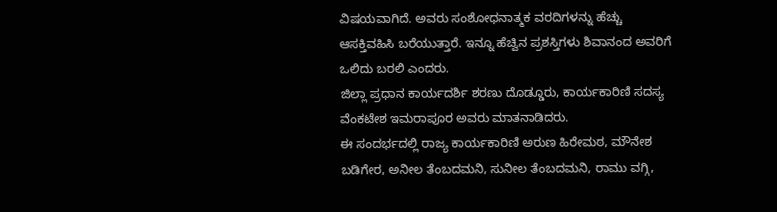ವಿಷಯವಾಗಿದೆ. ಅವರು ಸಂಶೋಧನಾತ್ಮಕ ವರದಿಗಳನ್ನು ಹೆಚ್ಚು ಆಸಕ್ತಿವಹಿಸಿ ಬರೆಯುತ್ತಾರೆ. ಇನ್ನೂ ಹೆಚ್ವಿನ ಪ್ರಶಸ್ತಿಗಳು ಶಿವಾನಂದ ಅವರಿಗೆ ಒಲಿದು ಬರಲಿ ಎಂದರು.
ಜಿಲ್ಲಾ ಪ್ರಧಾನ ಕಾರ್ಯದರ್ಶಿ ಶರಣು ದೊಡ್ಡೂರು, ಕಾರ್ಯಕಾರಿಣಿ ಸದಸ್ಯ ವೆಂಕಟೇಶ ಇಮರಾಪೂರ ಅವರು ಮಾತನಾಡಿದರು.
ಈ ಸಂದರ್ಭದಲ್ಲಿ ರಾಜ್ಯ ಕಾರ್ಯಕಾರಿಣಿ ಅರುಣ ಹಿರೇಮಠ, ಮೌನೇಶ ಬಡಿಗೇರ, ಅನೀಲ ತೆಂಬದಮನಿ, ಸುನೀಲ ತೆಂಬದಮನಿ, ರಾಮು ವಗ್ಗಿ,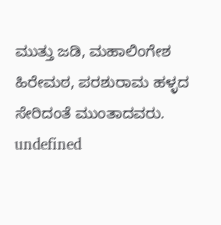ಮುತ್ತು ಜಡಿ, ಮಹಾಲಿಂಗೇಶ ಹಿರೇಮಠ, ಪರಶುರಾಮ ಹಳ್ಳದ ಸೇರಿದಂತೆ ಮುಂತಾದವರು.
undefined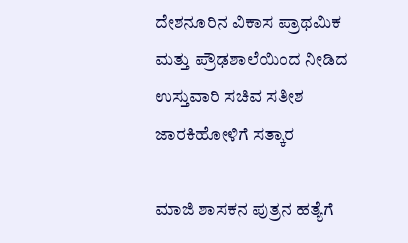ದೇಶನೂರಿನ ವಿಕಾಸ ಪ್ರಾಥಮಿಕ ಮತ್ತು ಪ್ರೌಢಶಾಲೆಯಿಂದ ನೀಡಿದ ಉಸ್ತುವಾರಿ ಸಚಿವ ಸತೀಶ ಜಾರಕಿಹೋಳಿಗೆ ಸತ್ಕಾರ

ಮಾಜಿ ಶಾಸಕನ ಪುತ್ರನ ಹತ್ಯೆಗೆ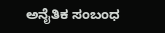ಅನೈತಿಕ ಸಂಬಂಧ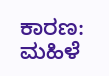ಕಾರಣ: ಮಹಿಳೆ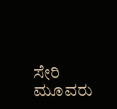ಸೇರಿ ಮೂವರು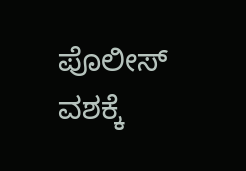ಪೊಲೀಸ್ ವಶಕ್ಕೆ